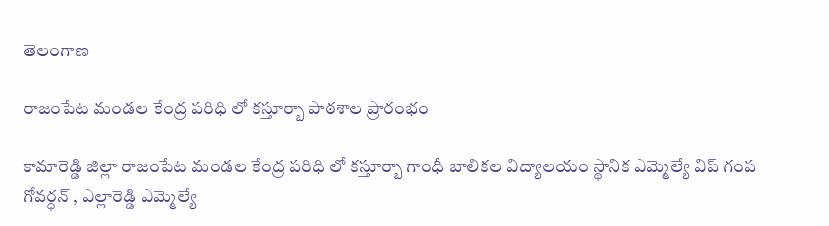తెలంగాణ

రాజంపేట మండల కేంద్ర పరిధి లో కస్తూర్బా పాఠశాల ప్రారంభం

కామారెడ్డి జిల్లా రాజంపేట మండల కేంద్ర పరిధి లో కస్తూర్బా గాంధీ బాలికల విద్యాలయం స్థానిక ఎమ్మెల్యే విప్ గంప గోవర్ధన్ , ఎల్లారెడ్డి ఎమ్మెల్యే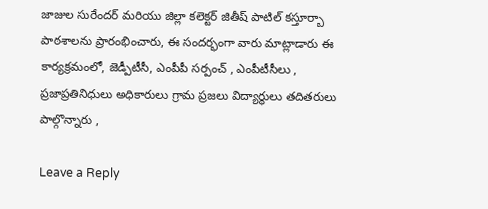జాజుల సురేందర్ మరియు జిల్లా కలెక్టర్ జితీష్ పాటిల్ కస్తూర్బా పాఠశాలను ప్రారంభించారు, ఈ సందర్భంగా వారు మాట్లాడారు ఈ కార్యక్రమంలో, జెడ్పీటీసీ, ఎంపీపీ సర్పంచ్ , ఎంపీటీసీలు , ప్రజాప్రతినిధులు అధికారులు గ్రామ ప్రజలు విద్యార్థులు తదితరులు పాల్గొన్నారు ,

Leave a Reply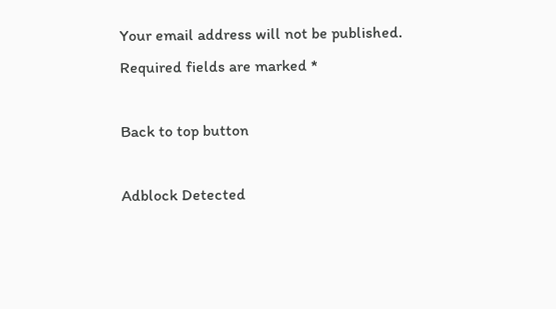Your email address will not be published. Required fields are marked *

Back to top button

Adblock Detected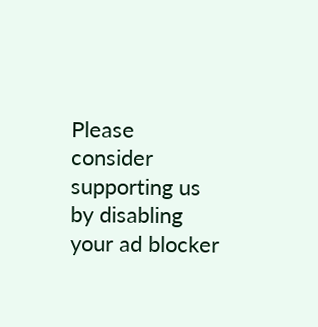Please consider supporting us by disabling your ad blocker